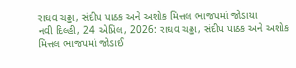રાઘવ ચઢ્ઢા, સંદીપ પાઠક અને અશોક મિત્તલ ભાજપમાં જોડાયા
નવી દિલ્હી, 24 એપ્રિલ, 2026: રાઘવ ચઢ્ઢા, સંદીપ પાઠક અને અશોક મિત્તલ ભાજપમાં જોડાઈ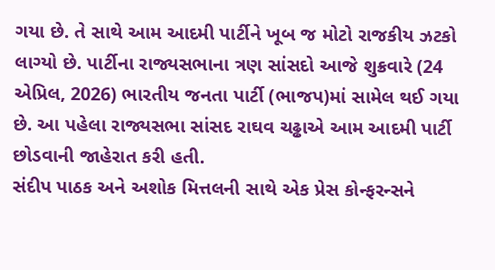ગયા છે. તે સાથે આમ આદમી પાર્ટીને ખૂબ જ મોટો રાજકીય ઝટકો લાગ્યો છે. પાર્ટીના રાજ્યસભાના ત્રણ સાંસદો આજે શુક્રવારે (24 એપ્રિલ, 2026) ભારતીય જનતા પાર્ટી (ભાજપ)માં સામેલ થઈ ગયા છે. આ પહેલા રાજ્યસભા સાંસદ રાઘવ ચઢ્ઢાએ આમ આદમી પાર્ટી છોડવાની જાહેરાત કરી હતી.
સંદીપ પાઠક અને અશોક મિત્તલની સાથે એક પ્રેસ કોન્ફરન્સને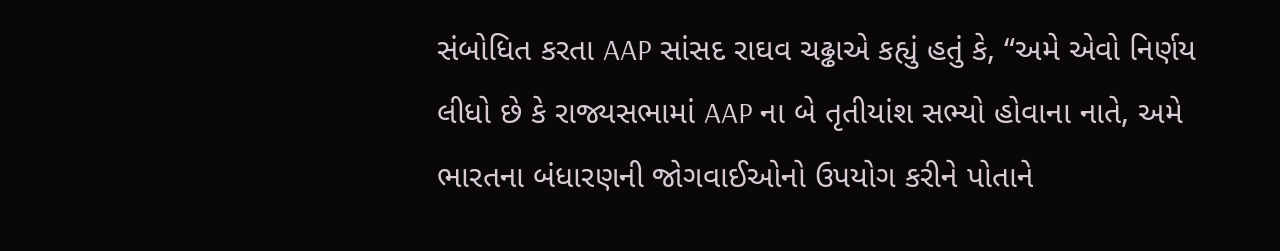સંબોધિત કરતા AAP સાંસદ રાઘવ ચઢ્ઢાએ કહ્યું હતું કે, “અમે એવો નિર્ણય લીધો છે કે રાજ્યસભામાં AAP ના બે તૃતીયાંશ સભ્યો હોવાના નાતે, અમે ભારતના બંધારણની જોગવાઈઓનો ઉપયોગ કરીને પોતાને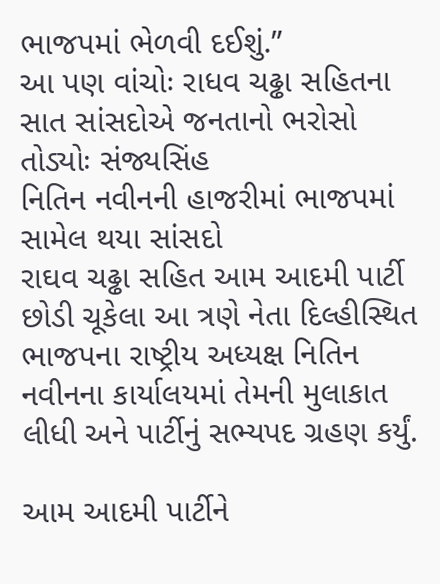ભાજપમાં ભેળવી દઈશું.”
આ પણ વાંચોઃ રાધવ ચઢ્ઢા સહિતના સાત સાંસદોએ જનતાનો ભરોસો તોડ્યોઃ સંજ્યસિંહ
નિતિન નવીનની હાજરીમાં ભાજપમાં સામેલ થયા સાંસદો
રાઘવ ચઢ્ઢા સહિત આમ આદમી પાર્ટી છોડી ચૂકેલા આ ત્રણે નેતા દિલ્હીસ્થિત ભાજપના રાષ્ટ્રીય અધ્યક્ષ નિતિન નવીનના કાર્યાલયમાં તેમની મુલાકાત લીધી અને પાર્ટીનું સભ્યપદ ગ્રહણ કર્યું.

આમ આદમી પાર્ટીને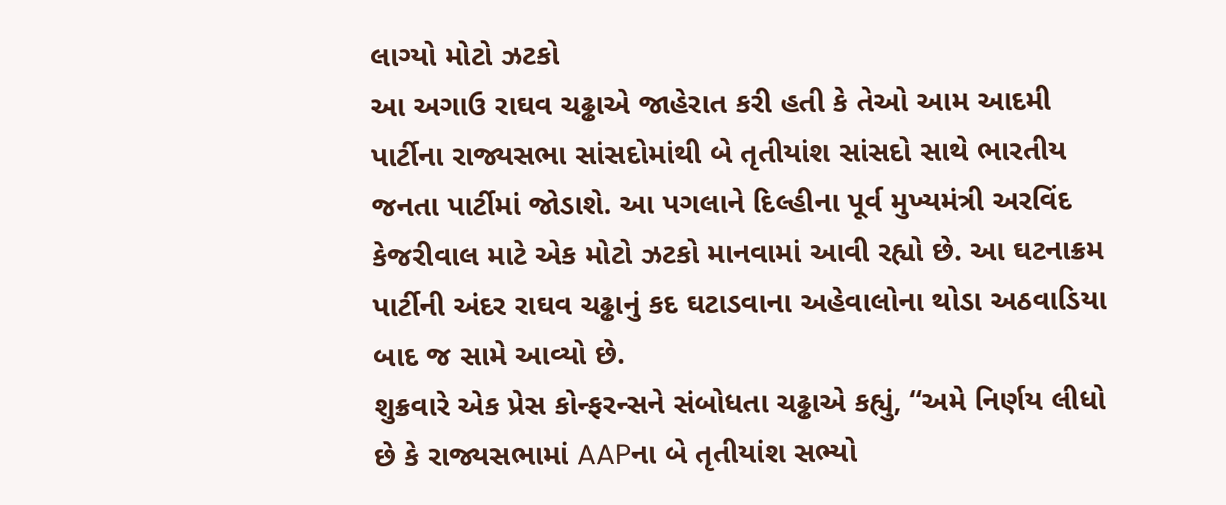લાગ્યો મોટો ઝટકો
આ અગાઉ રાઘવ ચઢ્ઢાએ જાહેરાત કરી હતી કે તેઓ આમ આદમી પાર્ટીના રાજ્યસભા સાંસદોમાંથી બે તૃતીયાંશ સાંસદો સાથે ભારતીય જનતા પાર્ટીમાં જોડાશે. આ પગલાને દિલ્હીના પૂર્વ મુખ્યમંત્રી અરવિંદ કેજરીવાલ માટે એક મોટો ઝટકો માનવામાં આવી રહ્યો છે. આ ઘટનાક્રમ પાર્ટીની અંદર રાઘવ ચઢ્ઢાનું કદ ઘટાડવાના અહેવાલોના થોડા અઠવાડિયા બાદ જ સામે આવ્યો છે.
શુક્રવારે એક પ્રેસ કોન્ફરન્સને સંબોધતા ચઢ્ઢાએ કહ્યું, “અમે નિર્ણય લીધો છે કે રાજ્યસભામાં AAPના બે તૃતીયાંશ સભ્યો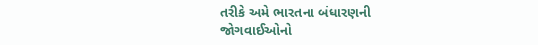તરીકે અમે ભારતના બંધારણની જોગવાઈઓનો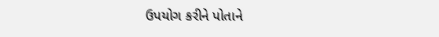ઉપયોગ કરીને પોતાને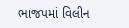ભાજપમાં વિલીન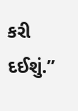કરી દઈશું.”